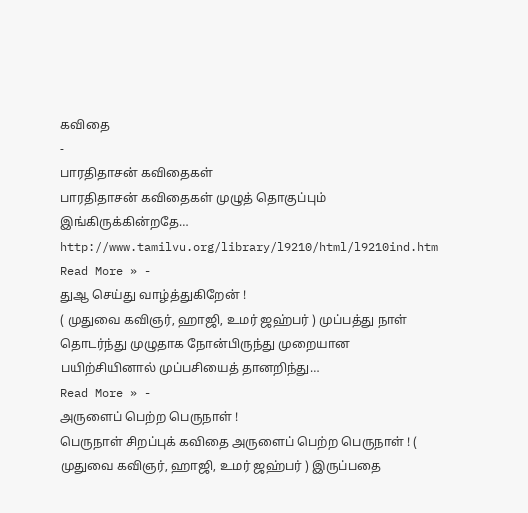கவிதை
-
பாரதிதாசன் கவிதைகள்
பாரதிதாசன் கவிதைகள் முழுத் தொகுப்பும் இங்கிருக்கின்றதே… http://www.tamilvu.org/library/l9210/html/l9210ind.htm
Read More » -
துஆ செய்து வாழ்த்துகிறேன் !
( முதுவை கவிஞர், ஹாஜி, உமர் ஜஹ்பர் ) முப்பத்து நாள் தொடர்ந்து முழுதாக நோன்பிருந்து முறையான பயிற்சியினால் முப்பசியைத் தானறிந்து…
Read More » -
அருளைப் பெற்ற பெருநாள் !
பெருநாள் சிறப்புக் கவிதை அருளைப் பெற்ற பெருநாள் ! ( முதுவை கவிஞர், ஹாஜி, உமர் ஜஹ்பர் ) இருப்பதை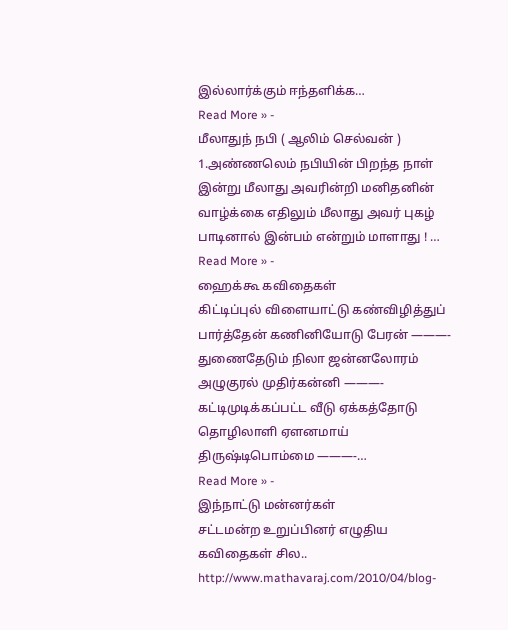இல்லார்க்கும் ஈந்தளிக்க…
Read More » -
மீலாதுந் நபி ( ஆலிம் செல்வன் )
1.அண்ணலெம் நபியின் பிறந்த நாள் இன்று மீலாது அவரின்றி மனிதனின் வாழ்க்கை எதிலும் மீலாது அவர் புகழ் பாடினால் இன்பம் என்றும் மாளாது ! …
Read More » -
ஹைக்கூ கவிதைகள்
கிட்டிப்புல் விளையாட்டு கண்விழித்துப் பார்த்தேன் கணினியோடு பேரன் ———- துணைதேடும் நிலா ஜன்னலோரம் அழுகுரல் முதிர்கன்னி ———- கட்டிமுடிக்கப்பட்ட வீடு ஏக்கத்தோடு தொழிலாளி ஏளனமாய் திருஷ்டிபொம்மை ———-…
Read More » -
இந்நாட்டு மன்னர்கள்
சட்டமன்ற உறுப்பினர் எழுதிய கவிதைகள் சில.. http://www.mathavaraj.com/2010/04/blog-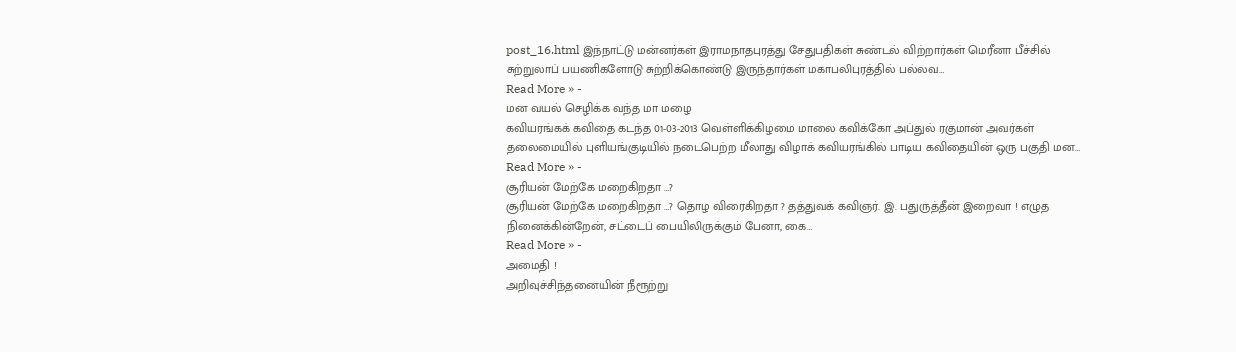post_16.html இந்நாட்டு மன்னர்கள் இராமநாதபுரத்து சேதுபதிகள் சுண்டல் விற்றார்கள் மெரீனா பீச்சில் சுற்றுலாப் பயணிகளோடு சுற்றிக்கொண்டு இருந்தார்கள் மகாபலிபுரத்தில் பல்லவ…
Read More » -
மன வயல் செழிக்க வந்த மா மழை
கவியரங்கக் கவிதை கடந்த 01-03-2013 வெள்ளிக்கிழமை மாலை கவிக்கோ அப்துல் ரகுமான் அவர்கள் தலைமையில் புளியங்குடியில் நடைபெற்ற மீலாது விழாக் கவியரங்கில் பாடிய கவிதையின் ஒரு பகுதி மன…
Read More » -
சூரியன் மேற்கே மறைகிறதா …?
சூரியன் மேற்கே மறைகிறதா …? தொழ விரைகிறதா ? தத்துவக் கவிஞர். இ. பதுருத்தீன் இறைவா ! எழுத நினைக்கின்றேன், சட்டைப் பையிலிருக்கும் பேனா, கை…
Read More » -
அமைதி !
அறிவுச்சிந்தனையின் நீரூற்று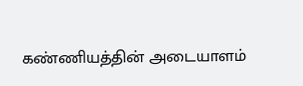கண்ணியத்தின் அடையாளம்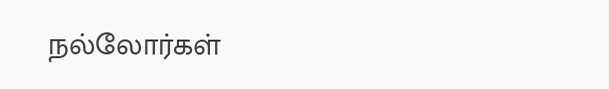நல்லோர்கள்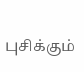புசிக்கும்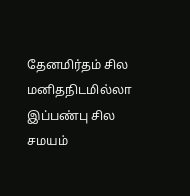தேனமிர்தம் சில மனிதநிடமில்லா இப்பண்பு சில சமயம்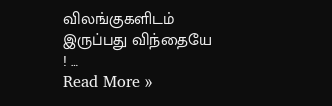விலங்குகளிடம் இருப்பது விந்தையே ! …
Read More »